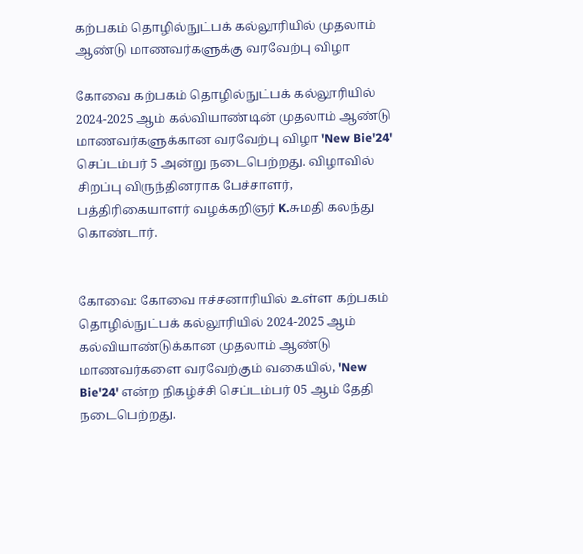கற்பகம் தொழில்நுட்பக் கல்லூரியில் முதலாம் ஆண்டு மாணவர்களுக்கு வரவேற்பு விழா

கோவை கற்பகம் தொழில்நுட்பக் கல்லூரியில் 2024-2025 ஆம் கல்வியாண்டின் முதலாம் ஆண்டு மாணவர்களுக்கான வரவேற்பு விழா 'New Bie'24' செப்டம்பர் 5 அன்று நடைபெற்றது. விழாவில் சிறப்பு விருந்தினராக பேச்சாளர், பத்திரிகையாளர் வழக்கறிஞர் K.சுமதி கலந்து கொண்டார்.


கோவை: கோவை ஈச்சனாரியில் உள்ள கற்பகம் தொழில்நுட்பக் கல்லூரியில் 2024-2025 ஆம் கல்வியாண்டுக்கான முதலாம் ஆண்டு மாணவர்களை வரவேற்கும் வகையில், 'New Bie'24' என்ற நிகழ்ச்சி செப்டம்பர் 05 ஆம் தேதி நடைபெற்றது.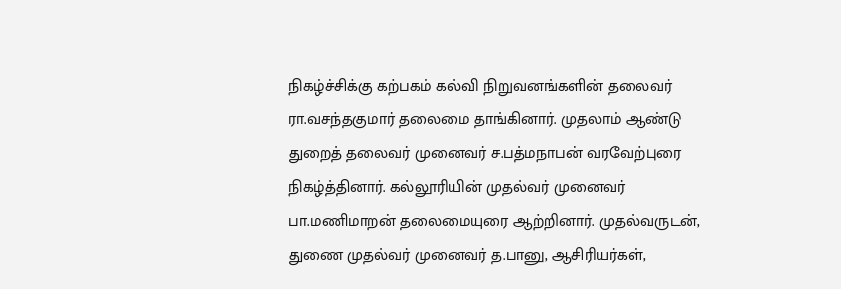நிகழ்ச்சிக்கு கற்பகம் கல்வி நிறுவனங்களின் தலைவர் ரா.வசந்தகுமார் தலைமை தாங்கினார். முதலாம் ஆண்டு துறைத் தலைவர் முனைவர் ச.பத்மநாபன் வரவேற்புரை நிகழ்த்தினார். கல்லூரியின் முதல்வர் முனைவர் பா.மணிமாறன் தலைமையுரை ஆற்றினார். முதல்வருடன், துணை முதல்வர் முனைவர் த.பானு, ஆசிரியர்கள்,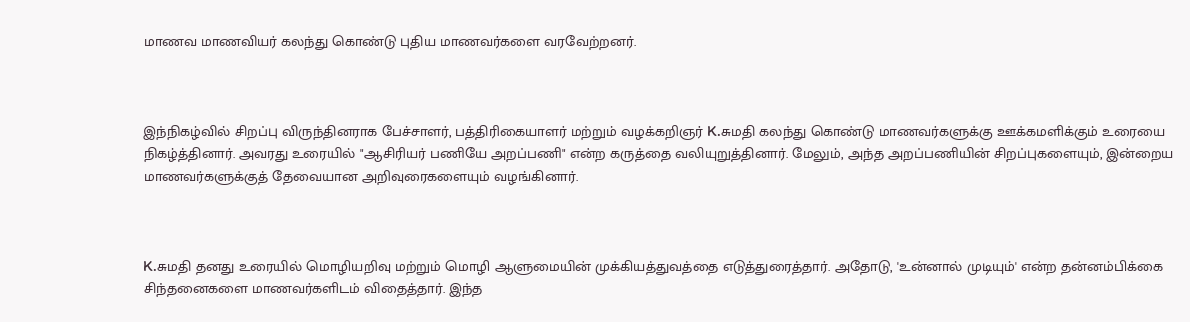மாணவ மாணவியர் கலந்து கொண்டு புதிய மாணவர்களை வரவேற்றனர்.



இந்நிகழ்வில் சிறப்பு விருந்தினராக பேச்சாளர், பத்திரிகையாளர் மற்றும் வழக்கறிஞர் K.சுமதி கலந்து கொண்டு மாணவர்களுக்கு ஊக்கமளிக்கும் உரையை நிகழ்த்தினார். அவரது உரையில் "ஆசிரியர் பணியே அறப்பணி" என்ற கருத்தை வலியுறுத்தினார். மேலும், அந்த அறப்பணியின் சிறப்புகளையும், இன்றைய மாணவர்களுக்குத் தேவையான அறிவுரைகளையும் வழங்கினார்.



K.சுமதி தனது உரையில் மொழியறிவு மற்றும் மொழி ஆளுமையின் முக்கியத்துவத்தை எடுத்துரைத்தார். அதோடு, 'உன்னால் முடியும்' என்ற தன்னம்பிக்கை சிந்தனைகளை மாணவர்களிடம் விதைத்தார். இந்த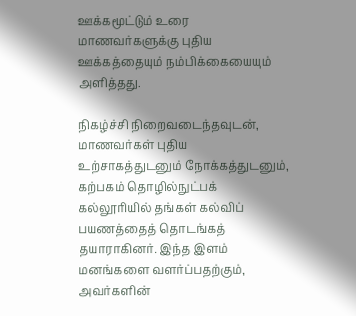ஊக்கமூட்டும் உரை மாணவர்களுக்கு புதிய ஊக்கத்தையும் நம்பிக்கையையும் அளித்தது.

நிகழ்ச்சி நிறைவடைந்தவுடன், மாணவர்கள் புதிய உற்சாகத்துடனும் நோக்கத்துடனும், கற்பகம் தொழில்நுட்பக் கல்லூரியில் தங்கள் கல்விப் பயணத்தைத் தொடங்கத் தயாராகினர். இந்த இளம் மனங்களை வளர்ப்பதற்கும், அவர்களின்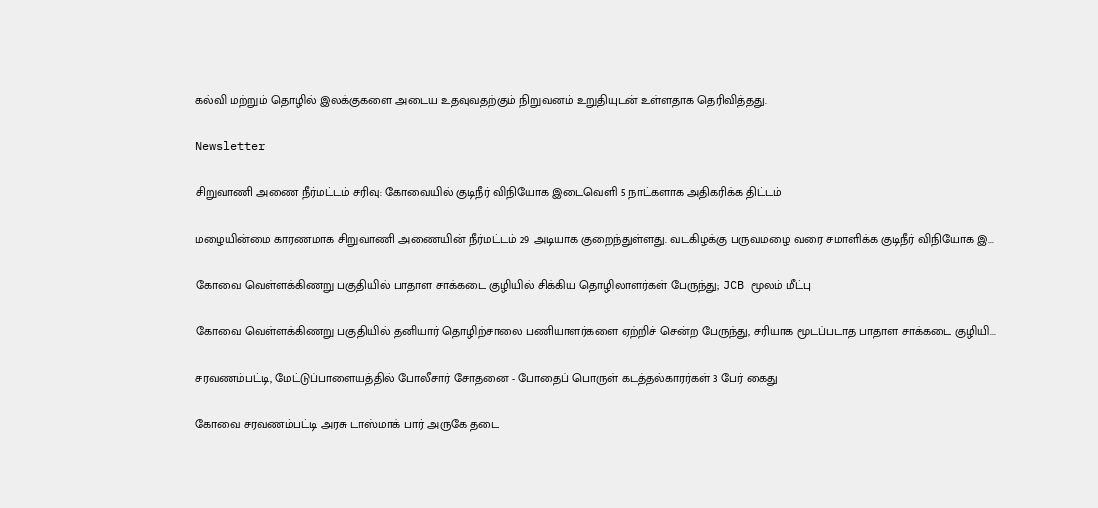கல்வி மற்றும் தொழில் இலக்குகளை அடைய உதவுவதற்கும் நிறுவனம் உறுதியுடன் உள்ளதாக தெரிவித்தது.

Newsletter

சிறுவாணி அணை நீர்மட்டம் சரிவு: கோவையில் குடிநீர் விநியோக இடைவெளி 5 நாட்களாக அதிகரிக்க திட்டம்

மழையின்மை காரணமாக சிறுவாணி அணையின் நீர்மட்டம் 29 அடியாக குறைந்துள்ளது. வடகிழக்கு பருவமழை வரை சமாளிக்க குடிநீர் விநியோக இ...

கோவை வெள்ளக்கிணறு பகுதியில் பாதாள சாக்கடை குழியில் சிக்கிய தொழிலாளர்கள் பேருந்து; JCB மூலம் மீட்பு

கோவை வெள்ளக்கிணறு பகுதியில் தனியார் தொழிற்சாலை பணியாளர்களை ஏற்றிச் சென்ற பேருந்து, சரியாக மூடப்படாத பாதாள சாக்கடை குழியி...

சரவணம்பட்டி, மேட்டுப்பாளையத்தில் போலீசார் சோதனை - போதைப் பொருள் கடத்தல்காரர்கள் 3 பேர் கைது

கோவை சரவணம்பட்டி அரசு டாஸ்மாக் பார் அருகே தடை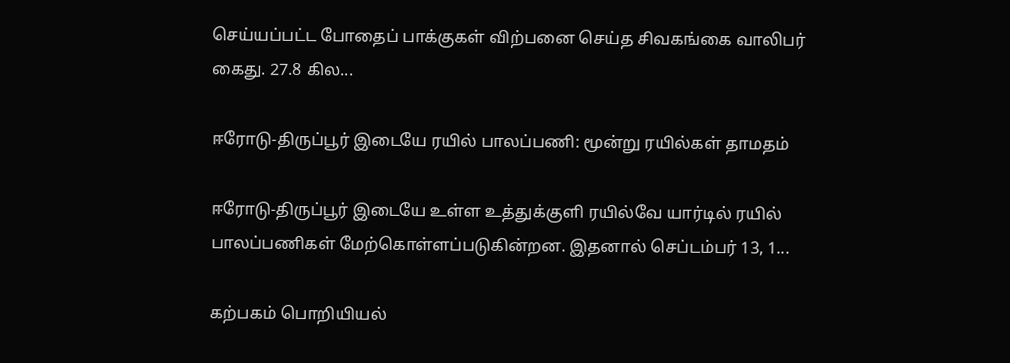செய்யப்பட்ட போதைப் பாக்குகள் விற்பனை செய்த சிவகங்கை வாலிபர் கைது. 27.8 கில...

ஈரோடு-திருப்பூர் இடையே ரயில் பாலப்பணி: மூன்று ரயில்கள் தாமதம்

ஈரோடு-திருப்பூர் இடையே உள்ள உத்துக்குளி ரயில்வே யார்டில் ரயில் பாலப்பணிகள் மேற்கொள்ளப்படுகின்றன. இதனால் செப்டம்பர் 13, 1...

கற்பகம் பொறியியல்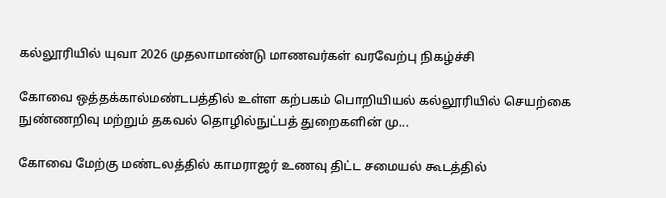கல்லூரியில் யுவா 2026 முதலாமாண்டு மாணவர்கள் வரவேற்பு நிகழ்ச்சி

கோவை ஒத்தக்கால்மண்டபத்தில் உள்ள கற்பகம் பொறியியல் கல்லூரியில் செயற்கை நுண்ணறிவு மற்றும் தகவல் தொழில்நுட்பத் துறைகளின் மு...

கோவை மேற்கு மண்டலத்தில் காமராஜர் உணவு திட்ட சமையல் கூடத்தில்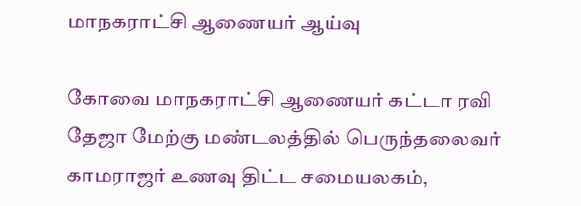மாநகராட்சி ஆணையர் ஆய்வு

கோவை மாநகராட்சி ஆணையர் கட்டா ரவி தேஜா மேற்கு மண்டலத்தில் பெருந்தலைவர் காமராஜர் உணவு திட்ட சமையலகம்,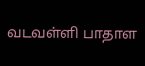வடவள்ளி பாதாள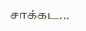சாக்கட...